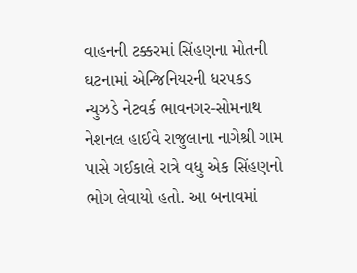વાહનની ટક્કરમાં સિંહણના મોતની ઘટનામાં એન્જિનિયરની ધરપકડ
ન્યુઝડે નેટવર્ક ભાવનગર-સોમનાથ નેશનલ હાઈવે રાજુલાના નાગેશ્રી ગામ પાસે ગઈકાલે રાત્રે વધુ એક સિંહણનો ભોગ લેવાયો હતો. આ બનાવમાં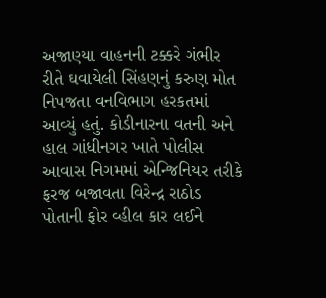અજાણ્યા વાહનની ટક્કરે ગંભીર રીતે ઘવાયેલી સિંહણનું કરુણ મોત નિપજતા વનવિભાગ હરકતમાં આવ્યું હતું. કોડીનારના વતની અને હાલ ગાંધીનગર ખાતે પોલીસ આવાસ નિગમમાં એન્જિનિયર તરીકે ફરજ બજાવતા વિરેન્દ્ર રાઠોડ પોતાની ફોર વ્હીલ કાર લઈને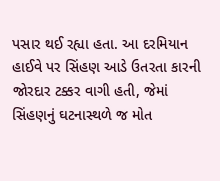પસાર થઈ રહ્યા હતા. આ દરમિયાન હાઈવે પર સિંહણ આડે ઉતરતા કારની જોરદાર ટક્કર વાગી હતી, જેમાં સિંહણનું ઘટનાસ્થળે જ મોત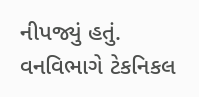નીપજ્યું હતું. વનવિભાગે ટેકનિકલ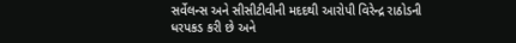સર્વેલન્સ અને સીસીટીવીની મદદથી આરોપી વિરેન્દ્ર રાઠોડની ધરપકડ કરી છે અને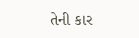તેની કાર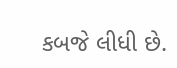કબજે લીધી છે.